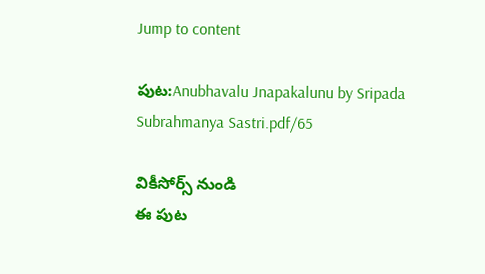Jump to content

పుట:Anubhavalu Jnapakalunu by Sripada Subrahmanya Sastri.pdf/65

వికీసోర్స్ నుండి
ఈ పుట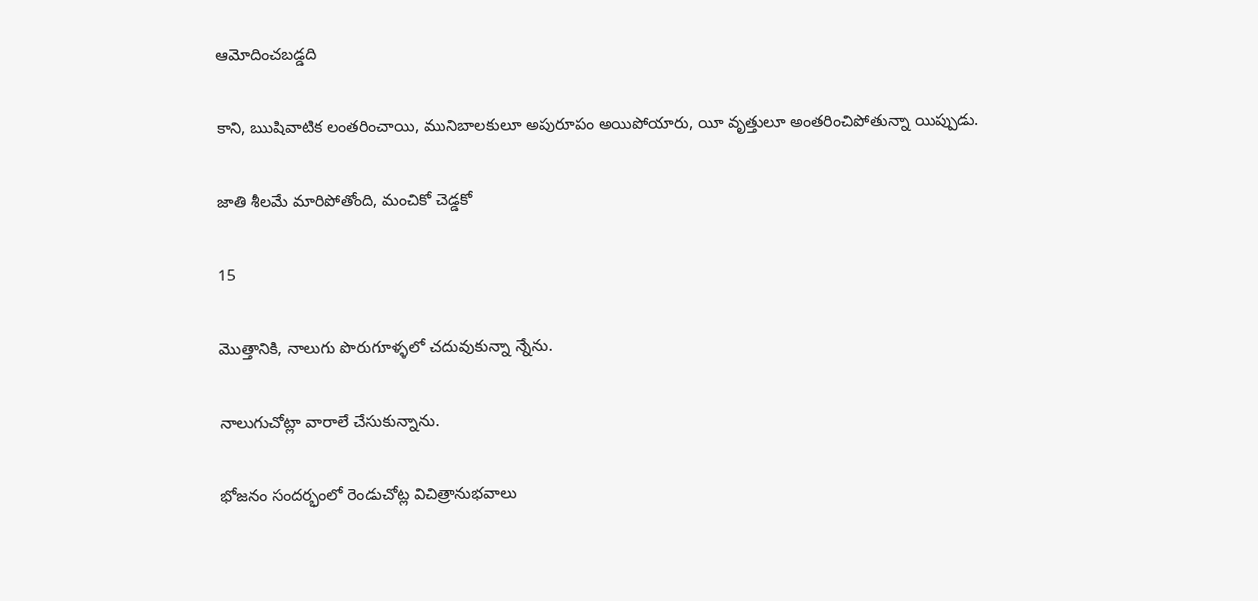ఆమోదించబడ్డది

కాని, ఋషివాటిక లంతరించాయి, మునిబాలకులూ అపురూపం అయిపోయారు, యీ వృత్తులూ అంతరించిపోతున్నా యిప్పుడు.

జాతి శీలమే మారిపోతోంది, మంచికో చెడ్డకో

15

మొత్తానికి, నాలుగు పొరుగూళ్ళలో చదువుకున్నా న్నేను.

నాలుగుచోట్లా వారాలే చేసుకున్నాను.

భోజనం సందర్భంలో రెండుచోట్ల విచిత్రానుభవాలు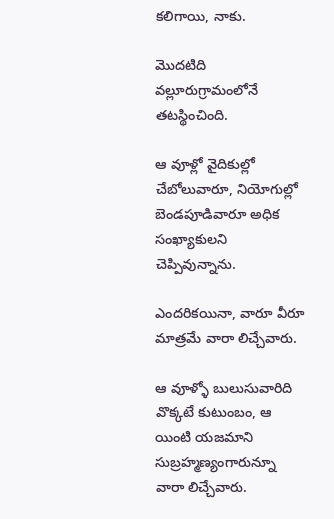కలిగాయి, నాకు.

మొదటిది వల్లూరుగ్రామంలోనే తటస్థించింది.

ఆ వూళ్లో వైదికుల్లో చేబోలువారూ, నియోగుల్లో బెండపూడివారూ అధిక సంఖ్యాకులని చెప్పివున్నాను.

ఎందరికయినా, వారూ వీరూ మాత్రమే వారా లిచ్చేవారు.

ఆ వూళ్ళో బులుసువారిది వొక్కటే కుటుంబం, ఆ యింటి యజమాని సుబ్రహ్మణ్యంగారున్నూ వారా లిచ్చేవారు.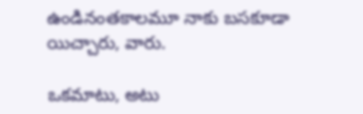ఉండినంతకాలమూ నాకు బసకూడా యిచ్చారు, వారు.

ఒకమాటు, అటు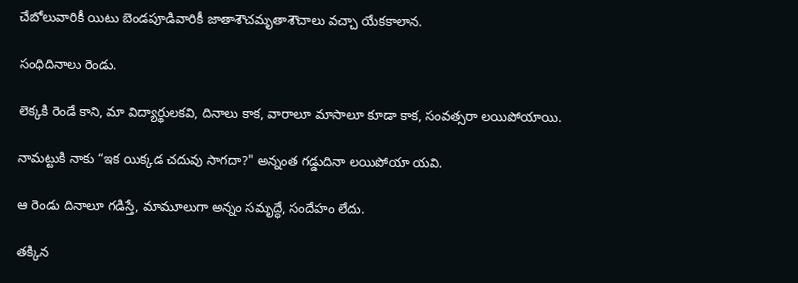చేబోలువారికీ యిటు బెండపూడివారికీ జాతాశౌచమృతాశౌచాలు వచ్చా యేకకాలాన.

సంధిదినాలు రెండు.

లెక్కకి రెండే కాని, మా విద్యార్థులకవి, దినాలు కాక, వారాలూ మాసాలూ కూడా కాక, సంవత్సరా లయిపోయాయి.

నామట్టుకి నాకు “ఇక యిక్కడ చదువు సాగదా?" అన్నంత గడ్డుదినా లయిపోయా యవి.

ఆ రెండు దినాలూ గడిస్తే, మామూలుగా అన్నం సమృద్ధే, సందేహం లేదు.

తక్కిన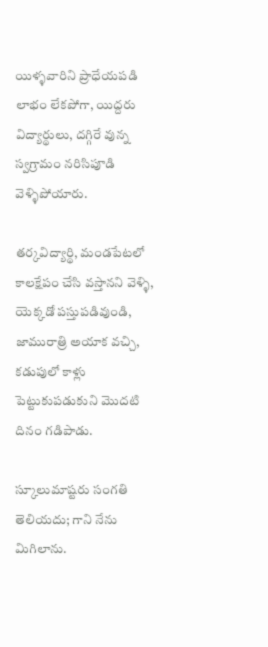యిళ్ళవారిని ప్రాధేయపడి లాభం లేకపోగా, యిద్దరు విద్యార్థులు, దగ్గిరే వున్న స్వగ్రామం నరిసిపూడి వెళ్ళిపోయారు.

తర్కవిద్యార్థి, మండపేటలో కాలక్షేపం చేసి వస్తానని వెళ్ళి, యెక్కడో పస్తుపడివుండి, జామురాత్రి అయాక వచ్చి, కడుపులో కాళ్లు పెట్టుకుపడుకుని మొదటి దినం గడిపాడు.

స్కూలుమాష్టరు సంగతి తెలియదు; గాని నేను మిగిలాను.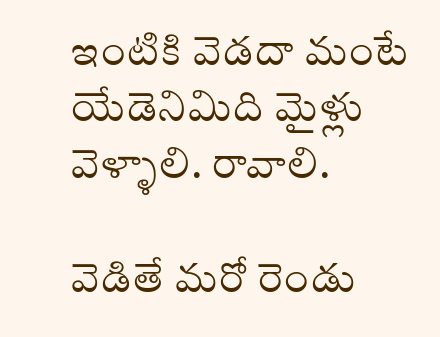ఇంటికి వెడదా మంటే యేడెనిమిది మైళ్లు వెళ్ళాలి. రావాలి.

వెడితే మరో రెండు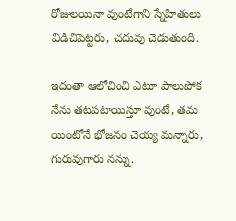రోజులయినా వుంటేగాని స్నేహితులు విడిచిపెట్టరు, చదువు చెడుతుంది.

ఇదంతా ఆలోచించి ఎటూ పాలుపోక నేను తటపటాయిస్తూ వుంటే, తమ యింటోనే భోజనం చెయ్య మన్నారు, గురువుగారు నన్ను.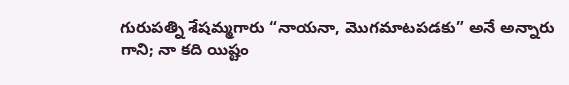గురుపత్ని శేషమ్మగారు “నాయనా, మొగమాటపడకు” అనే అన్నారు గాని; నా కది యిష్టం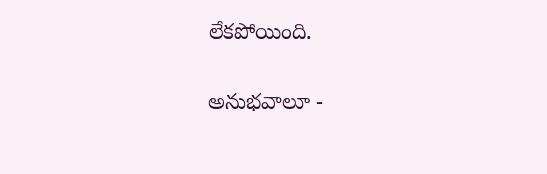లేకపోయింది.

అనుభవాలూ -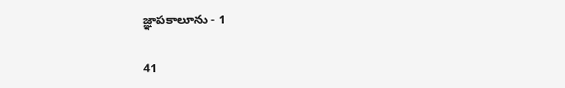జ్ఞాపకాలూను - 1

41